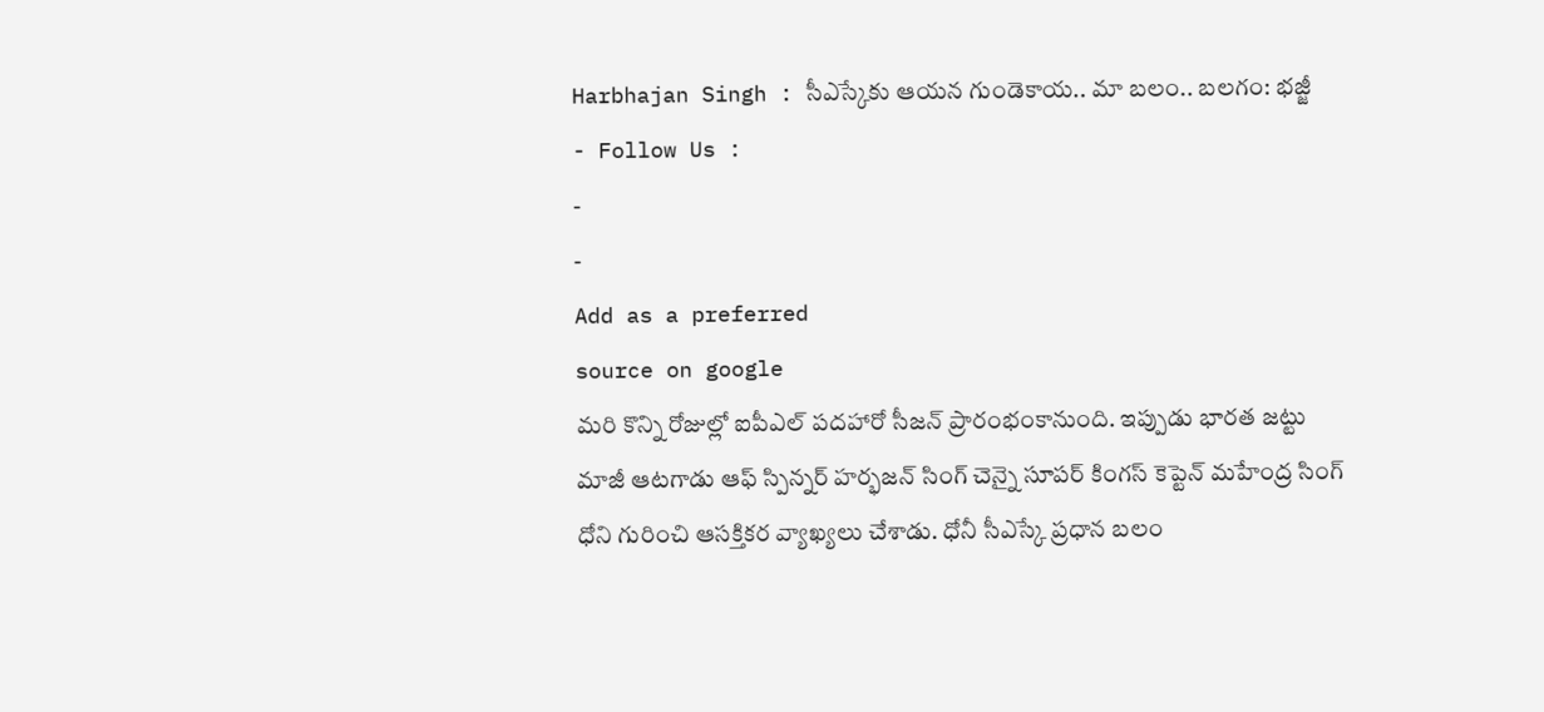Harbhajan Singh : సీఎస్కేకు ఆయన గుండెకాయ.. మా బలం.. బలగం: భజ్జీ
- Follow Us :
-
-
Add as a preferred
source on google
మరి కొన్ని రోజుల్లో ఐపీఎల్ పదహారో సీజన్ ప్రారంభంకానుంది. ఇప్పుడు భారత జట్టు మాజీ ఆటగాడు ఆఫ్ స్పిన్నర్ హర్భజన్ సింగ్ చెన్నై సూపర్ కింగస్ కెప్టెన్ మహేంద్ర సింగ్ ధోని గురించి ఆసక్తికర వ్యాఖ్యలు చేశాడు. ధోనీ సీఎస్కే ప్రధాన బలం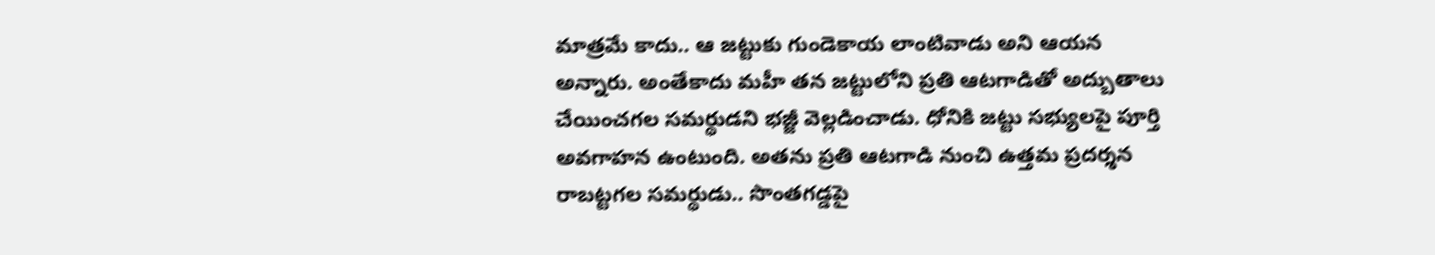మాత్రమే కాదు.. ఆ జట్టుకు గుండెకాయ లాంటివాడు అని ఆయన అన్నారు. అంతేకాదు మహీ తన జట్టులోని ప్రతి ఆటగాడితో అద్బుతాలు చేయించగల సమర్థుడని భజ్జీ వెల్లడించాడు. ధోనికి జట్టు సభ్యులపై పూర్తి అవగాహన ఉంటుంది. అతను ప్రతి ఆటగాడి నుంచి ఉత్తమ ప్రదర్శన రాబట్టగల సమర్థుడు.. సొంతగడ్డపై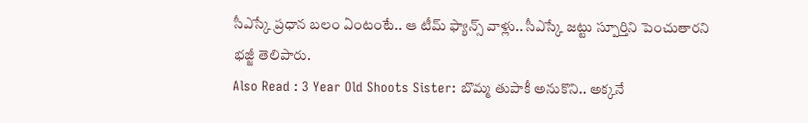సీఎస్కే ప్రధాన బలం ఏంటంటే.. ఆ టీమ్ ఫ్యాన్స్ వాళ్లు.. సీఎస్కే జట్టు స్పూర్తిని పెంచుతారని భజ్జీ తెలిపారు.
Also Read : 3 Year Old Shoots Sister: బొమ్మ తుపాకీ అనుకొని.. అక్కనే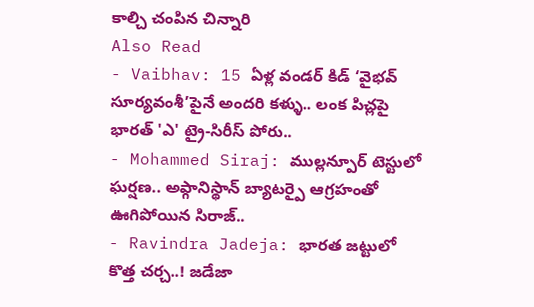కాల్చి చంపిన చిన్నారి
Also Read
- Vaibhav: 15 ఏళ్ల వండర్ కిడ్ ‘వైభవ్ సూర్యవంశీ’పైనే అందరి కళ్ళు.. లంక పిచ్లపై భారత్ 'ఎ' ట్రై-సిరీస్ పోరు..
- Mohammed Siraj: ముల్లన్పూర్ టెస్టులో ఘర్షణ.. అఫ్గానిస్థాన్ బ్యాటర్పై ఆగ్రహంతో ఊగిపోయిన సిరాజ్..
- Ravindra Jadeja: భారత జట్టులో కొత్త చర్చ..! జడేజా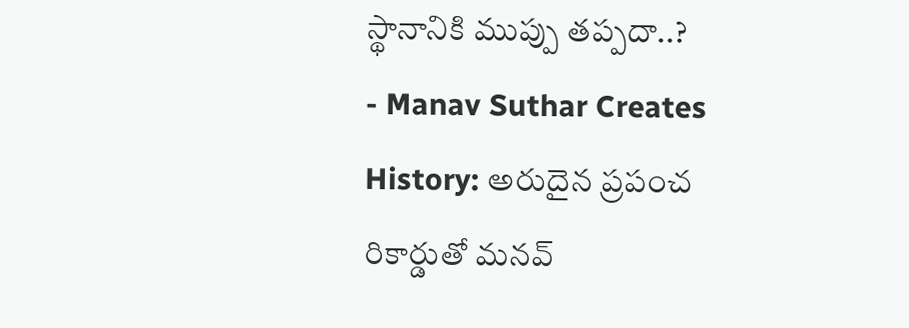స్థానానికి ముప్పు తప్పదా..?
- Manav Suthar Creates History: అరుదైన ప్రపంచ రికార్డుతో మనవ్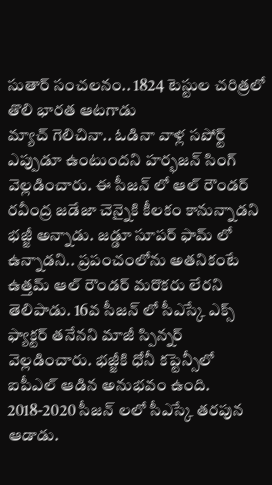సుతార్ సంచలనం.. 1824 టెస్టుల చరిత్రలో తొలి భారత ఆటగాడు
మ్యాచ్ గెలిచినా.. ఓడినా వాళ్ల సపోర్ట్ ఎప్పుడూ ఉంటుందని హర్భజన్ సింగ్ వెల్లడించారు. ఈ సీజన్ లో ఆల్ రౌండర్ రవీంద్ర జడేజా చెన్నైకి కీలకం కానున్నాడని భజ్జీ అన్నాడు. జడ్డూ సూపర్ ఫామ్ లో ఉన్నాడని.. ప్రపంచంలోను అతనికంటే ఉత్తమ్ ఆల్ రౌండర్ మరొకరు లేరని తెలిపాడు. 16వ సీజన్ లో సీఎస్కే ఎక్స్ ఫ్యాక్టర్ తనేనని మాజీ స్పిన్నర్ వెల్లడించారు. భజ్జీకి ధోనీ కప్టెన్సీలో ఐపీఎల్ ఆడిన అనుభవం ఉంది. 2018-2020 సీజన్ లలో సీఎస్కే తరపున ఆడాడు.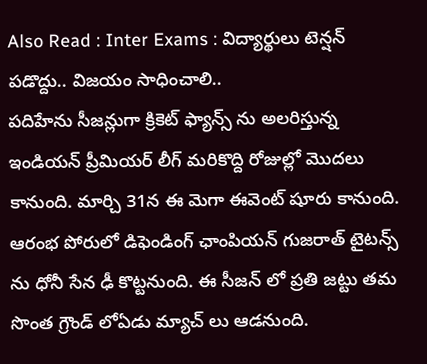Also Read : Inter Exams : విద్యార్థులు టెన్షన్ పడొద్దు.. విజయం సాధించాలి..
పదిహేను సీజన్లుగా క్రికెట్ ఫ్యాన్స్ ను అలరిస్తున్న ఇండియన్ ప్రీమియర్ లీగ్ మరికొద్ది రోజుల్లో మొదలు కానుంది. మార్చి 31న ఈ మెగా ఈవెంట్ షూరు కానుంది. ఆరంభ పోరులో డిఫెండింగ్ ఛాంపియన్ గుజరాత్ టైటన్స్ ను ధోనీ సేన ఢీ కొట్టనుంది. ఈ సీజన్ లో ప్రతి జట్టు తమ సొంత గ్రౌండ్ లోఏడు మ్యాచ్ లు ఆడనుంది.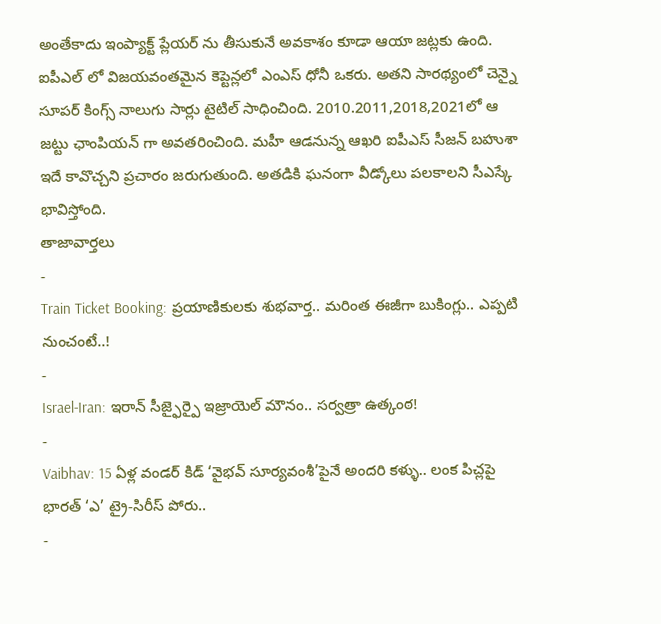అంతేకాదు ఇంప్యాక్ట్ ప్లేయర్ ను తీసుకునే అవకాశం కూడా ఆయా జట్లకు ఉంది. ఐపీఎల్ లో విజయవంతమైన కెప్టెన్లలో ఎంఎస్ ధోనీ ఒకరు. అతని సారథ్యంలో చెన్నై సూపర్ కింగ్స్ నాలుగు సార్లు టైటిల్ సాధించింది. 2010.2011,2018,2021లో ఆ జట్టు ఛాంపియన్ గా అవతరించింది. మహీ ఆడనున్న ఆఖరి ఐపీఎస్ సీజన్ బహుశా ఇదే కావొచ్చని ప్రచారం జరుగుతుంది. అతడికి ఘనంగా వీడ్కోలు పలకాలని సీఎస్కే భావిస్తోంది.
తాజావార్తలు
-
Train Ticket Booking: ప్రయాణికులకు శుభవార్త.. మరింత ఈజీగా బుకింగ్లు.. ఎప్పటి నుంచంటే..!
-
Israel-Iran: ఇరాన్ సీజ్ఫైర్పై ఇజ్రాయెల్ మౌనం.. సర్వత్రా ఉత్కంఠ!
-
Vaibhav: 15 ఏళ్ల వండర్ కిడ్ ‘వైభవ్ సూర్యవంశీ’పైనే అందరి కళ్ళు.. లంక పిచ్లపై భారత్ ‘ఎ’ ట్రై-సిరీస్ పోరు..
-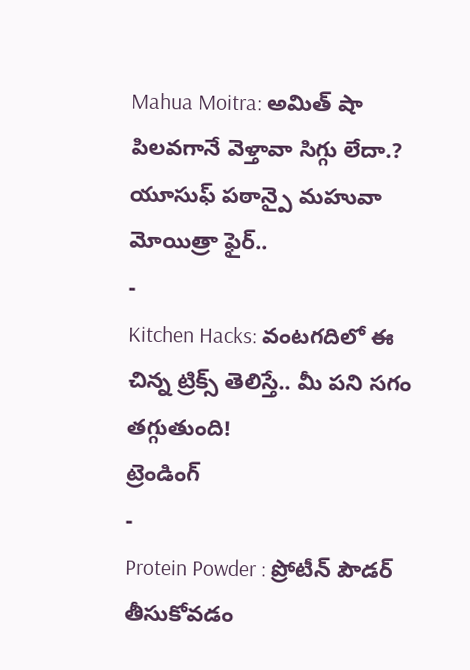Mahua Moitra: అమిత్ షా పిలవగానే వెళ్తావా సిగ్గు లేదా.? యూసుఫ్ పఠాన్పై మహువా మోయిత్రా ఫైర్..
-
Kitchen Hacks: వంటగదిలో ఈ చిన్న ట్రిక్స్ తెలిస్తే.. మీ పని సగం తగ్గుతుంది!
ట్రెండింగ్
-
Protein Powder : ప్రోటీన్ పౌడర్ తీసుకోవడం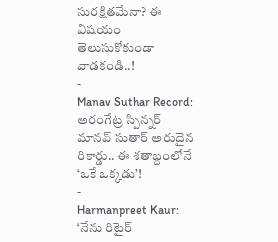సురక్షితమేనా? ఈ విషయం తెలుసుకోకుండా వాడకండి..!
-
Manav Suthar Record: అరంగేట్ర స్పిన్నర్ మానవ్ సుతార్ అరుదైన రికార్డు.. ఈ శతాబ్దంలోనే ‘ఒకే ఒక్కడు’!
-
Harmanpreet Kaur: ‘నేను రిటైర్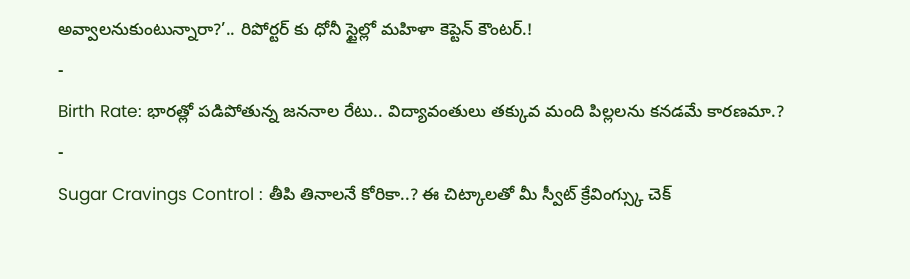అవ్వాలనుకుంటున్నారా?’.. రిపోర్టర్ కు ధోనీ స్టైల్లో మహిళా కెప్టెన్ కౌంటర్.!
-
Birth Rate: భారత్లో పడిపోతున్న జననాల రేటు.. విద్యావంతులు తక్కువ మంది పిల్లలను కనడమే కారణమా.?
-
Sugar Cravings Control : తీపి తినాలనే కోరికా..? ఈ చిట్కాలతో మీ స్వీట్ క్రేవింగ్స్కు చెక్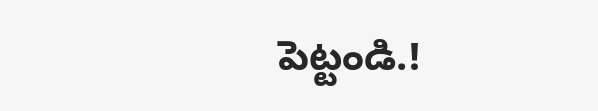పెట్టండి.!